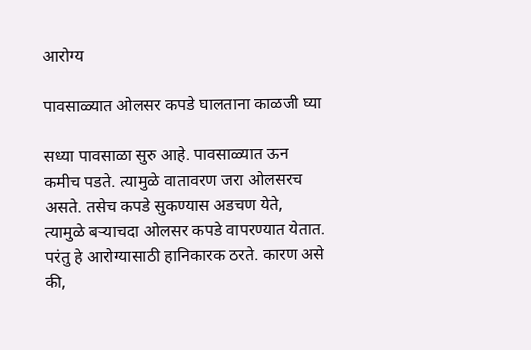आरोग्य

पावसाळ्यात ओलसर कपडे घालताना काळजी घ्या

सध्या पावसाळा सुरु आहे. पावसाळ्यात ऊन कमीच पडते. त्यामुळे वातावरण जरा ओलसरच असते. तसेच कपडे सुकण्यास अडचण येते, त्यामुळे बऱ्याचदा ओलसर कपडे वापरण्यात येतात. परंतु हे आरोग्यासाठी हानिकारक ठरते. कारण असे की,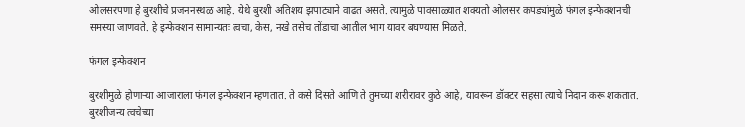ओलसरपणा हे बुरशीचे प्रजननस्थळ आहे. येथे बुरशी अतिशय झपाट्याने वाढत असते. त्यामुळे पावसाळ्यात शक्यतो ओलसर कपड्यांमुळे फंगल इन्फेक्शनची समस्या जाणवते. हे इन्फेक्शन सामान्यतः त्वचा, केस, नखे तसेच तोंडाचा आतील भाग यावर बघण्यास मिळते.

फंगल इन्फेक्शन

बुरशीमुळे होणाऱ्या आजाराला फंगल इन्फेक्शन म्हणतात. ते कसे दिसते आणि ते तुमच्या शरीरावर कुठे आहे, यावरून डॉक्टर सहसा त्याचे निदान करू शकतात. बुरशीजन्य त्वचेच्या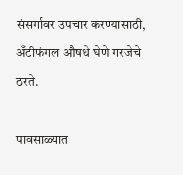संसर्गावर उपचार करण्यासाठी, अँटीफंगल औषधे घेणे गरजेचे ठरते.

पावसाळ्यात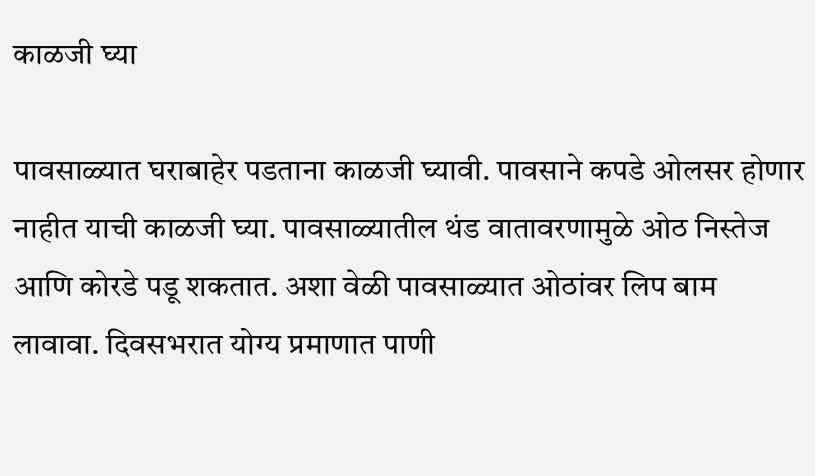काळजी घ्या

पावसाळ्यात घराबाहेर पडताना काळजी घ्यावी. पावसाने कपडे ओलसर होणार नाहीत याची काळजी घ्या. पावसाळ्यातील थंड वातावरणामुळे ओठ निस्तेज आणि कोरडे पडू शकतात. अशा वेळी पावसाळ्यात ओठांवर लिप बाम लावावा. दिवसभरात योग्य प्रमाणात पाणी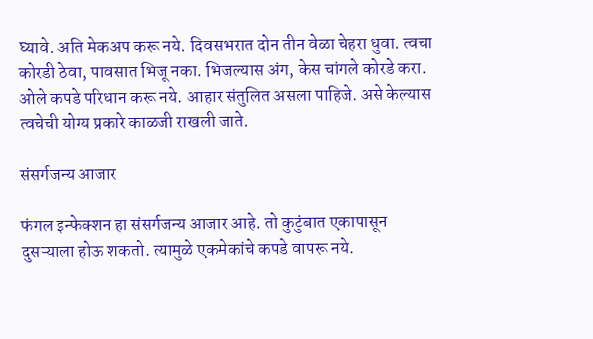घ्यावे. अति मेकअप करू नये. दिवसभरात दोन तीन वेळा चेहरा धुवा. त्वचा कोरडी ठेवा, पावसात भिजू नका. भिजल्यास अंग, केस चांगले कोरडे करा. ओले कपडे परिधान करू नये. आहार संतुलित असला पाहिजे. असे केल्यास त्वचेची योग्य प्रकारे काळजी राखली जाते.

संसर्गजन्य आजार

फंगल इन्फेक्शन हा संसर्गजन्य आजार आहे. तो कुटुंबात एकापासून दुसऱ्याला होऊ शकतो. त्यामुळे एकमेकांचे कपडे वापरू नये.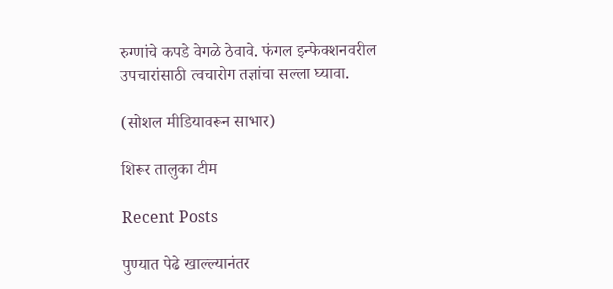रुग्णांचे कपडे वेगळे ठेवावे. फंगल इन्फेक्शनवरील उपचारांसाठी त्वचारोग तज्ञांचा सल्ला घ्यावा.

(सोशल मीडियावरून साभार)

शिरूर तालुका टीम

Recent Posts

पुण्यात पेढे खाल्ल्यानंतर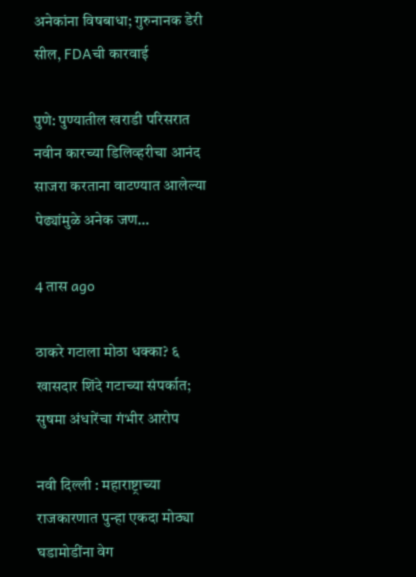अनेकांना विषबाधा; गुरुनानक डेरी सील, FDAची कारवाई

पुणे: पुण्यातील खराडी परिसरात नवीन कारच्या डिलिव्हरीचा आनंद साजरा करताना वाटण्यात आलेल्या पेढ्यांमुळे अनेक जण…

4 तास ago

ठाकरे गटाला मोठा धक्का? ६ खासदार शिंदे गटाच्या संपर्कात; सुषमा अंधारेंचा गंभीर आरोप

नवी दिल्ली : महाराष्ट्राच्या राजकारणात पुन्हा एकदा मोठ्या घडामोडींना वेग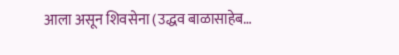आला असून शिवसेना (उद्धव बाळासाहेब…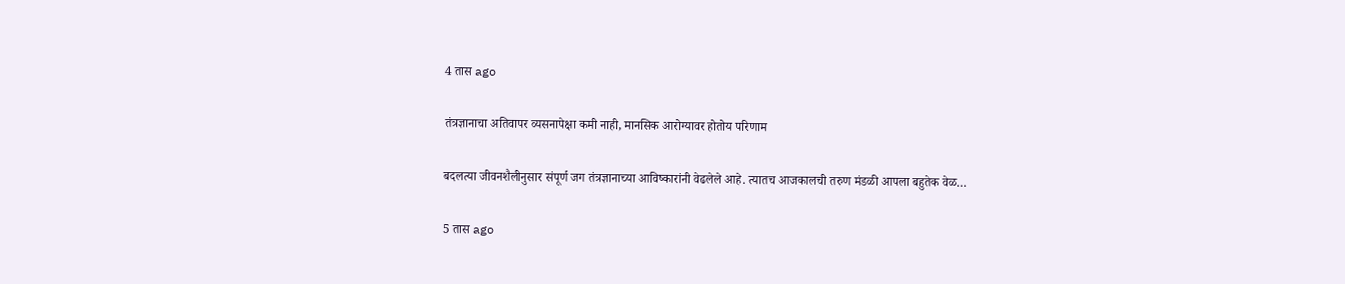4 तास ago

तंत्रज्ञानाचा अतिवापर व्यसनापेक्षा कमी नाही, मानसिक आरोग्यावर होतोय परिणाम

बदलत्या जीवनशैलीनुसार संपूर्ण जग तंत्रज्ञानाच्या आविष्कारांनी वेढलेले आहे. त्यातच आजकालची तरुण मंडळी आपला बहुतेक वेळ…

5 तास ago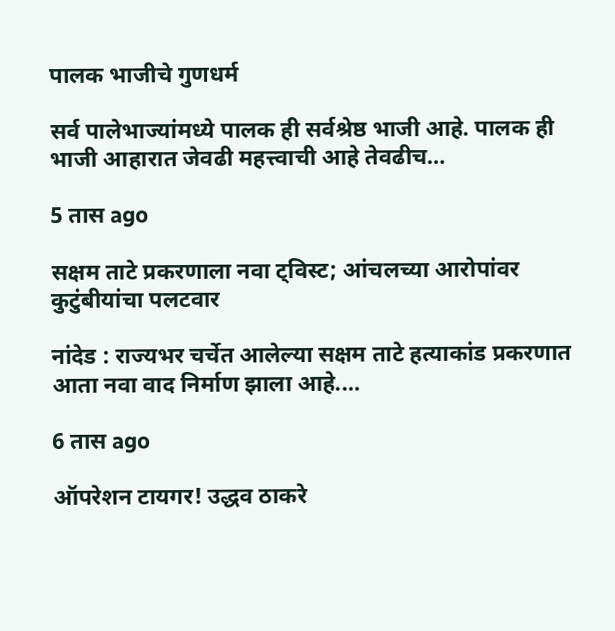पालक भाजीचे गुणधर्म

सर्व पालेभाज्यांमध्ये पालक ही सर्वश्रेष्ठ भाजी आहे. पालक ही भाजी आहारात जेवढी महत्त्वाची आहे तेवढीच…

5 तास ago

सक्षम ताटे प्रकरणाला नवा ट्विस्ट; आंचलच्या आरोपांवर कुटुंबीयांचा पलटवार

नांदेड : राज्यभर चर्चेत आलेल्या सक्षम ताटे हत्याकांड प्रकरणात आता नवा वाद निर्माण झाला आहे.…

6 तास ago

ऑपरेशन टायगर! उद्धव ठाकरे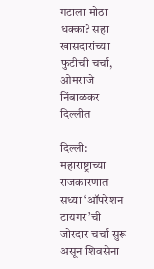गटाला मोठा धक्का? सहा खासदारांच्या फुटीची चर्चा, ओमराजे निंबाळकर दिल्लीत

दिल्ली: महाराष्ट्राच्या राजकारणात सध्या ‘ऑपरेशन टायगर’ची जोरदार चर्चा सुरू असून शिवसेना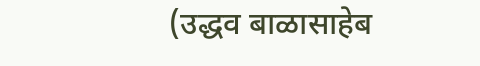(उद्धव बाळासाहेब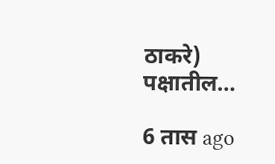ठाकरे) पक्षातील…

6 तास ago